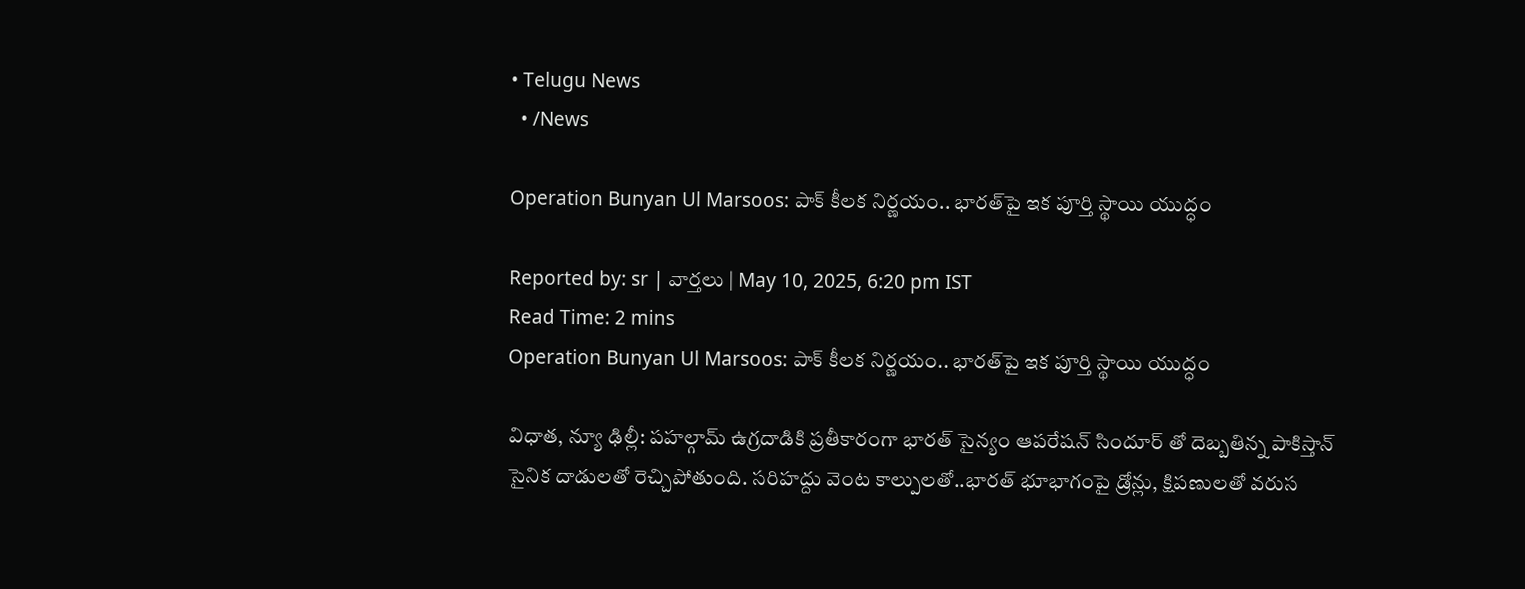• Telugu News
  • /News

Operation Bunyan Ul Marsoos: పాక్ కీలక నిర్ణయం.. భారత్‌పై ఇక పూర్తి స్థాయి యుద్ధం

Reported by: sr | వార్త‌లు | May 10, 2025, 6:20 pm IST
Read Time: 2 mins
Operation Bunyan Ul Marsoos: పాక్ కీలక నిర్ణయం.. భారత్‌పై ఇక పూర్తి స్థాయి యుద్ధం

విధాత, న్యూ ఢిల్లీ: పహల్గామ్ ఉగ్రదాడికి ప్రతీకారంగా భారత్ సైన్యం ఆపరేషన్ సిందూర్ తో దెబ్బతిన్న పాకిస్తాన్ సైనిక దాడులతో రెచ్చిపోతుంది. సరిహద్దు వెంట కాల్పులతో..భారత్ భూభాగంపై డ్రోన్లు, క్షిపణులతో వరుస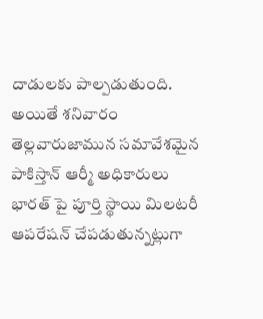దాడులకు పాల్పడుతుంది. అయితే శనివారం తెల్లవారుజామున సమావేశమైన పాకిస్తాన్ ఆర్మీ అధికారులు భారత్ పై పూర్తి స్థాయి మిలటరీ ఆపరేషన్ చేపడుతున్నట్లుగా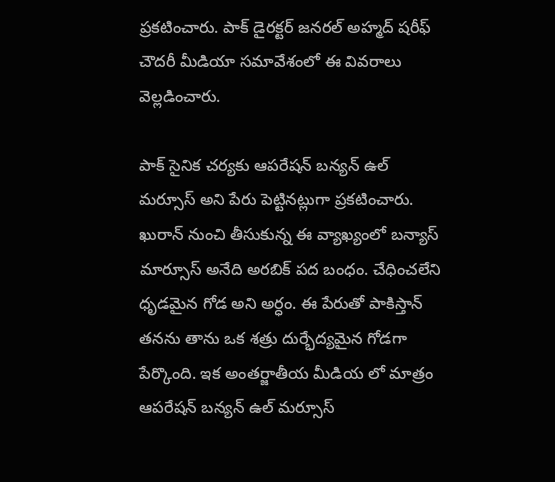ప్రకటించారు. పాక్ డైరక్టర్ జనరల్ అహ్మద్ షరీఫ్ చౌదరీ మీడియా సమావేశంలో ఈ వివరాలు వెల్లడించారు.

పాక్ సైనిక చర్యకు ఆపరేషన్ బన్యన్ ఉల్ మర్సూస్ అని పేరు పెట్టినట్లుగా ప్రకటించారు. ఖురాన్ నుంచి తీసుకున్న ఈ వ్యాఖ్యంలో బన్యాస్ మార్సూస్ అనేది అరబిక్ పద బంధం. చేధించలేని ధృడమైన గోడ అని అర్ధం. ఈ పేరుతో పాకిస్తాన్ తనను తాను ఒక శత్రు దుర్భేద్యమైన గోడగా పేర్కొంది. ఇక అంతర్జాతీయ మీడియ లో మాత్రం ఆపరేషన్ బన్యన్ ఉల్ మర్సూస్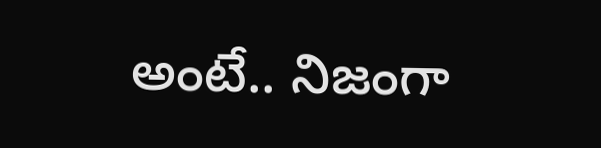అంటే.. నిజంగా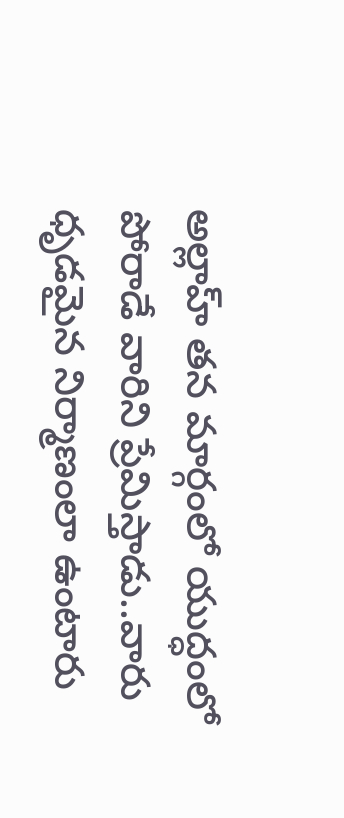అల్లాహ్ తన మార్గంలో యుద్ధంలో పోరాడే వారిని ప్రేమిస్తాడు..వారు ధృడమైన నిర్మాణంలా ఉంటారు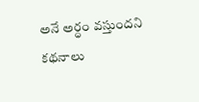అనే అర్ధం వస్తుందని కథనాలు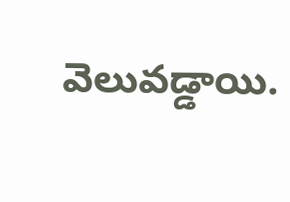వెలువడ్డాయి.